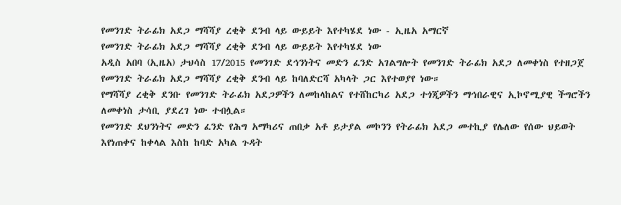የመንገድ ትራፊክ አደጋ ማሻሻያ ረቂቅ ደንብ ላይ ውይይት እየተካሄደ ነው - ኢዜአ አማርኛ
የመንገድ ትራፊክ አደጋ ማሻሻያ ረቂቅ ደንብ ላይ ውይይት እየተካሄደ ነው
አዲስ አበባ (ኢዜአ) ታህሳስ 17/2015 የመንገድ ደኅንነትና መድን ፈንድ አገልግሎት የመንገድ ትራፊክ አደጋ ለመቀነስ የተዘጋጀ የመንገድ ትራፊክ አደጋ ማሻሻያ ረቂቅ ደንብ ላይ ከባለድርሻ አካላት ጋር እየተወያየ ነው።
የማሻሻያ ረቂቅ ደንቡ የመንገድ ትራፊክ አደጋዎችን ለመከላከልና የተሸከርካሪ አደጋ ተጎጂዎችን ማኅበራዊና ኢኮኖሚያዊ ችግሮችን ለመቀነስ ታሳቢ ያደረገ ነው ተብሏል።
የመንገድ ደህንነትና መድን ፈንድ የሕግ አማካሪና ጠበቃ አቶ ይታያል መኮንን የትራፊክ አደጋ መተኪያ የሌለው የሰው ህይወት እየነጠቀና ከቀላል እስከ ከባድ አካል ጉዳት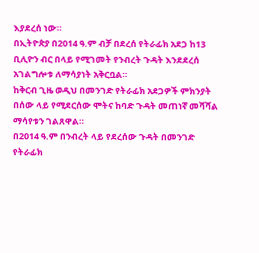እያደረሰ ነው።
በኢትዮጵያ በ2014 ዓ.ም ብቻ በደረሰ የትራፊክ አደጋ ከ13 ቢሊዮን ብር በላይ የሚገመት የንብረት ጉዳት እንደደረሰ አገልግሎቱ ለማሳያነት አቅርቧል።
ከቅርብ ጊዜ ወዲህ በመንገድ የትራፊክ አደጋዎች ምክንያት በሰው ላይ የሚደርሰው ሞትና ከባድ ጉዳት መጠነኛ መሻሻል ማሳየቱን ገልጸዋል።
በ2014 ዓ.ም በንብረት ላይ የደረሰው ጉዳት በመንገድ የትራፊክ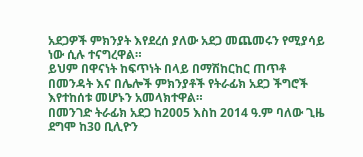አደጋዎች ምክንያት እየደረሰ ያለው አደጋ መጨመሩን የሚያሳይ ነው ሲሉ ተናግረዋል።
ይህም በዋናነት ከፍጥነት በላይ በማሽከርከር ጠጥቶ በመንዳት እና በሌሎች ምክንያቶች የትራፊክ አደጋ ችግሮች እየተከሰቱ መሆኑን አመላክተዋል።
በመንገድ ትራፊክ አደጋ ከ2005 እስከ 2014 ዓ.ም ባለው ጊዜ ደግሞ ከ30 ቢሊዮን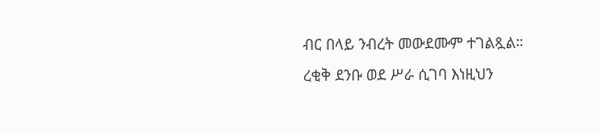ብር በላይ ንብረት መውደሙም ተገልጿል።
ረቂቅ ደንቡ ወደ ሥራ ሲገባ እነዚህን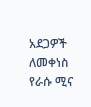አደጋዎች ለመቀነስ የራሱ ሚና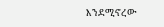እንደሚኖረው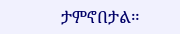ታምኖበታል።